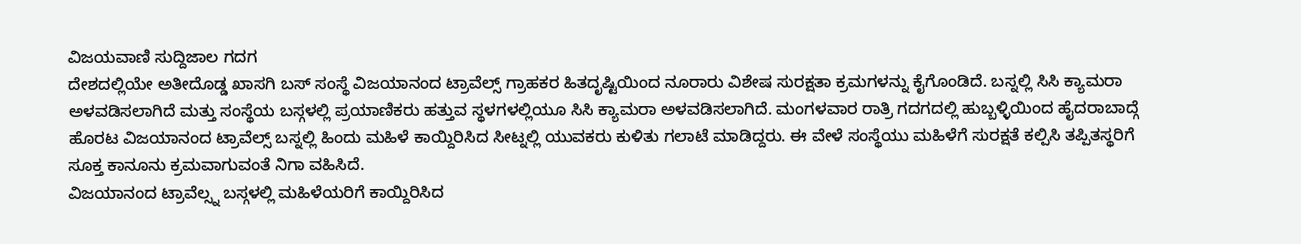ವಿಜಯವಾಣಿ ಸುದ್ದಿಜಾಲ ಗದಗ
ದೇಶದಲ್ಲಿಯೇ ಅತೀದೊಡ್ಡ ಖಾಸಗಿ ಬಸ್ ಸಂಸ್ಥೆ ವಿಜಯಾನಂದ ಟ್ರಾವೆಲ್ಸ್ ಗ್ರಾಹಕರ ಹಿತದೃಷ್ಟಿಯಿಂದ ನೂರಾರು ವಿಶೇಷ ಸುರಕ್ಷತಾ ಕ್ರಮಗಳನ್ನು ಕೈಗೊಂಡಿದೆ. ಬಸ್ನಲ್ಲಿ ಸಿಸಿ ಕ್ಯಾಮರಾ ಅಳವಡಿಸಲಾಗಿದೆ ಮತ್ತು ಸಂಸ್ಥೆಯ ಬಸ್ಗಳಲ್ಲಿ ಪ್ರಯಾಣಿಕರು ಹತ್ತುವ ಸ್ಥಳಗಳಲ್ಲಿಯೂ ಸಿಸಿ ಕ್ಯಾಮರಾ ಅಳವಡಿಸಲಾಗಿದೆ. ಮಂಗಳವಾರ ರಾತ್ರಿ ಗದಗದಲ್ಲಿ ಹುಬ್ಬಳ್ಳಿಯಿಂದ ಹೈದರಾಬಾದ್ಗೆ ಹೊರಟ ವಿಜಯಾನಂದ ಟ್ರಾವೆಲ್ಸ್ ಬಸ್ನಲ್ಲಿ ಹಿಂದು ಮಹಿಳೆ ಕಾಯ್ದಿರಿಸಿದ ಸೀಟ್ನಲ್ಲಿ ಯುವಕರು ಕುಳಿತು ಗಲಾಟೆ ಮಾಡಿದ್ದರು. ಈ ವೇಳೆ ಸಂಸ್ಥೆಯು ಮಹಿಳೆಗೆ ಸುರಕ್ಷತೆ ಕಲ್ಪಿಸಿ ತಪ್ಪಿತಸ್ಥರಿಗೆ ಸೂಕ್ತ ಕಾನೂನು ಕ್ರಮವಾಗುವಂತೆ ನಿಗಾ ವಹಿಸಿದೆ.
ವಿಜಯಾನಂದ ಟ್ರಾವೆಲ್ಸ್ನ ಬಸ್ಗಳಲ್ಲಿ ಮಹಿಳೆಯರಿಗೆ ಕಾಯ್ದಿರಿಸಿದ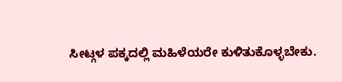ಸೀಟ್ಗಳ ಪಕ್ಕದಲ್ಲಿ ಮಹಿಳೆಯರೇ ಕುಳಿತುಕೊಳ್ಳಬೇಕು.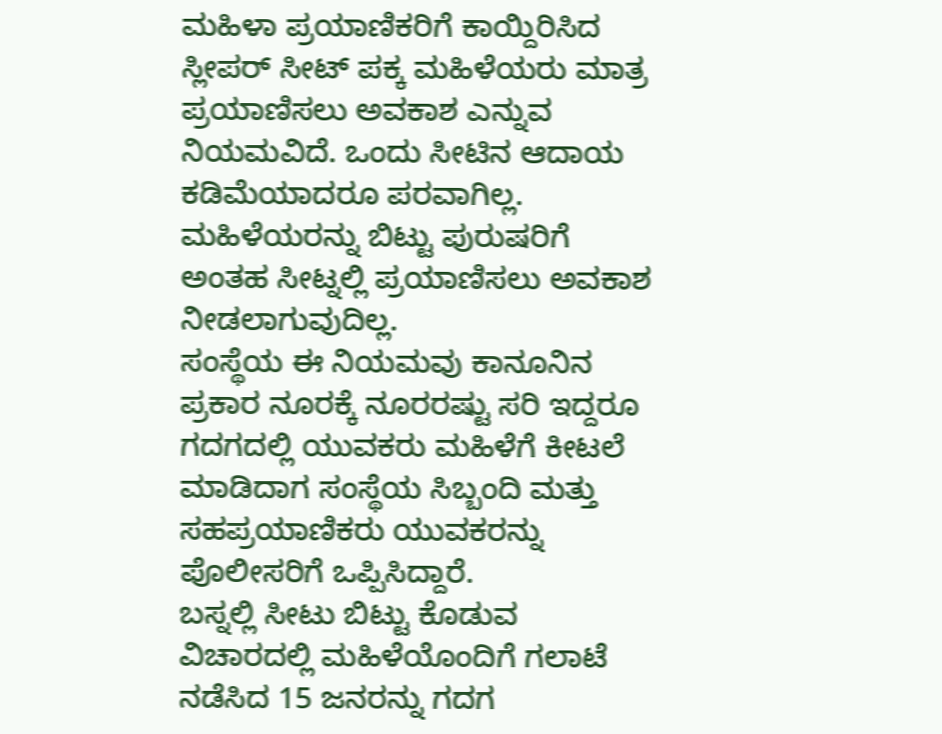ಮಹಿಳಾ ಪ್ರಯಾಣಿಕರಿಗೆ ಕಾಯ್ದಿರಿಸಿದ ಸ್ಲೀಪರ್ ಸೀಟ್ ಪಕ್ಕ ಮಹಿಳೆಯರು ಮಾತ್ರ ಪ್ರಯಾಣಿಸಲು ಅವಕಾಶ ಎನ್ನುವ ನಿಯಮವಿದೆ. ಒಂದು ಸೀಟಿನ ಆದಾಯ ಕಡಿಮೆಯಾದರೂ ಪರವಾಗಿಲ್ಲ. ಮಹಿಳೆಯರನ್ನು ಬಿಟ್ಟು ಪುರುಷರಿಗೆ ಅಂತಹ ಸೀಟ್ನಲ್ಲಿ ಪ್ರಯಾಣಿಸಲು ಅವಕಾಶ ನೀಡಲಾಗುವುದಿಲ್ಲ.
ಸಂಸ್ಥೆಯ ಈ ನಿಯಮವು ಕಾನೂನಿನ ಪ್ರಕಾರ ನೂರಕ್ಕೆ ನೂರರಷ್ಟು ಸರಿ ಇದ್ದರೂ ಗದಗದಲ್ಲಿ ಯುವಕರು ಮಹಿಳೆಗೆ ಕೀಟಲೆ ಮಾಡಿದಾಗ ಸಂಸ್ಥೆಯ ಸಿಬ್ಬಂದಿ ಮತ್ತು ಸಹಪ್ರಯಾಣಿಕರು ಯುವಕರನ್ನು ಪೊಲೀಸರಿಗೆ ಒಪ್ಪಿಸಿದ್ದಾರೆ.
ಬಸ್ನಲ್ಲಿ ಸೀಟು ಬಿಟ್ಟು ಕೊಡುವ ವಿಚಾರದಲ್ಲಿ ಮಹಿಳೆಯೊಂದಿಗೆ ಗಲಾಟೆ ನಡೆಸಿದ 15 ಜನರನ್ನು ಗದಗ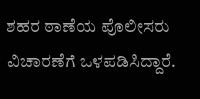ಶಹರ ಠಾಣೆಯ ಪೊಲೀಸರು ವಿಚಾರಣೆಗೆ ಒಳಪಡಿಸಿದ್ದಾರೆ.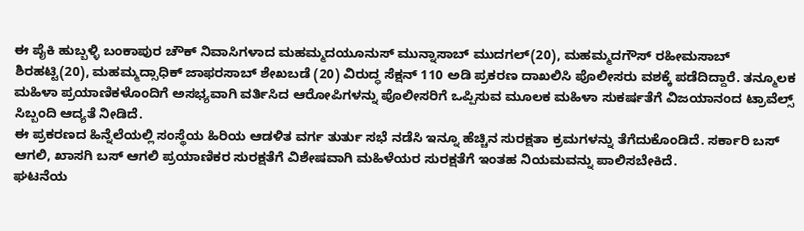ಈ ಪೈಕಿ ಹುಬ್ಬಳ್ಳಿ ಬಂಕಾಪುರ ಚೌಕ್ ನಿವಾಸಿಗಳಾದ ಮಹಮ್ಮದಯೂನುಸ್ ಮುನ್ನಾಸಾಬ್ ಮುದಗಲ್(20), ಮಹಮ್ಮದಗೌಸ್ ರಹೀಮಸಾಬ್ ಶಿರಹಟ್ಟಿ(20), ಮಹಮ್ಮದ್ಸಾಧಿಕ್ ಜಾಫರಸಾಬ್ ಶೇಖಬಡೆ (20) ವಿರುದ್ಧ ಸೆಕ್ಷನ್ 110 ಅಡಿ ಪ್ರಕರಣ ದಾಖಲಿಸಿ ಪೊಲೀಸರು ವಶಕ್ಕೆ ಪಡೆದಿದ್ದಾರೆ. ತನ್ಮೂಲಕ ಮಹಿಳಾ ಪ್ರಯಾಣಿಕಳೊಂದಿಗೆ ಅಸಭ್ಯವಾಗಿ ವರ್ತಿಸಿದ ಆರೋಪಿಗಳನ್ನು ಪೊಲೀಸರಿಗೆ ಒಪ್ಪಿಸುವ ಮೂಲಕ ಮಹಿಳಾ ಸುಕರ್ಷತೆಗೆ ವಿಜಯಾನಂದ ಟ್ರಾವೆಲ್ಸ್ ಸಿಬ್ಬಂದಿ ಆದ್ಯತೆ ನೀಡಿದೆ.
ಈ ಪ್ರಕರಣದ ಹಿನ್ನೆಲೆಯಲ್ಲಿ ಸಂಸ್ಥೆಯ ಹಿರಿಯ ಆಡಳಿತ ವರ್ಗ ತುರ್ತು ಸಭೆ ನಡೆಸಿ ಇನ್ನೂ ಹೆಚ್ಚಿನ ಸುರಕ್ಷತಾ ಕ್ರಮಗಳನ್ನು ತೆಗೆದುಕೊಂಡಿದೆ. ಸರ್ಕಾರಿ ಬಸ್ ಆಗಲಿ, ಖಾಸಗಿ ಬಸ್ ಆಗಲಿ ಪ್ರಯಾಣಿಕರ ಸುರಕ್ಷತೆಗೆ ವಿಶೇಷವಾಗಿ ಮಹಿಳೆಯರ ಸುರಕ್ಷತೆಗೆ ಇಂತಹ ನಿಯಮವನ್ನು ಪಾಲಿಸಬೇಕಿದೆ.
ಘಟನೆಯ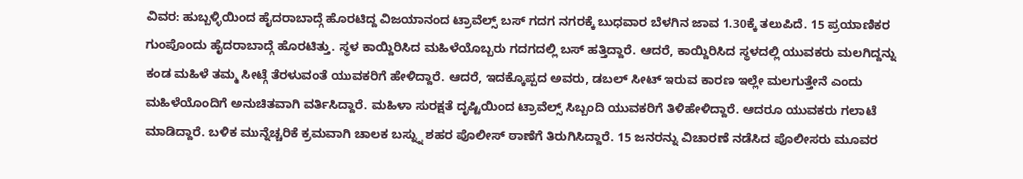ವಿವರ: ಹುಬ್ಬಳ್ಳಿಯಿಂದ ಹೈದರಾಬಾದ್ಗೆ ಹೊರಟಿದ್ದ ವಿಜಯಾನಂದ ಟ್ರಾವೆಲ್ಸ್ ಬಸ್ ಗದಗ ನಗರಕ್ಕೆ ಬುಧವಾರ ಬೆಳಗಿನ ಜಾವ 1.30ಕ್ಕೆ ತಲುಪಿದೆ. 15 ಪ್ರಯಾಣಿಕರ ಗುಂಪೊಂದು ಹೈದರಾಬಾದ್ಗೆ ಹೊರಟಿತ್ತು. ಸ್ಥಳ ಕಾಯ್ದಿರಿಸಿದ ಮಹಿಳೆಯೊಬ್ಬರು ಗದಗದಲ್ಲಿ ಬಸ್ ಹತ್ತಿದ್ದಾರೆ. ಆದರೆ, ಕಾಯ್ದಿರಿಸಿದ ಸ್ಥಳದಲ್ಲಿ ಯುವಕರು ಮಲಗಿದ್ದನ್ನು ಕಂಡ ಮಹಿಳೆ ತಮ್ಮ ಸೀಟ್ಗೆ ತೆರಳುವಂತೆ ಯುವಕರಿಗೆ ಹೇಳಿದ್ದಾರೆ. ಆದರೆ, ಇದಕ್ಕೊಪ್ಪದ ಅವರು, ಡಬಲ್ ಸೀಟ್ ಇರುವ ಕಾರಣ ಇಲ್ಲೇ ಮಲಗುತ್ತೇನೆ ಎಂದು ಮಹಿಳೆಯೊಂದಿಗೆ ಅನುಚಿತವಾಗಿ ವರ್ತಿಸಿದ್ದಾರೆ. ಮಹಿಳಾ ಸುರಕ್ಷತೆ ದೃಷ್ಟಿಯಿಂದ ಟ್ರಾವೆಲ್ಸ್ ಸಿಬ್ಬಂದಿ ಯುವಕರಿಗೆ ತಿಳಿಹೇಳಿದ್ದಾರೆ. ಆದರೂ ಯುವಕರು ಗಲಾಟೆ ಮಾಡಿದ್ದಾರೆ. ಬಳಿಕ ಮುನ್ನೆಚ್ಚರಿಕೆ ಕ್ರಮವಾಗಿ ಚಾಲಕ ಬಸ್ನ್ನು ಶಹರ ಪೊಲೀಸ್ ಠಾಣೆಗೆ ತಿರುಗಿಸಿದ್ದಾರೆ. 15 ಜನರನ್ನು ವಿಚಾರಣೆ ನಡೆಸಿದ ಪೊಲೀಸರು ಮೂವರ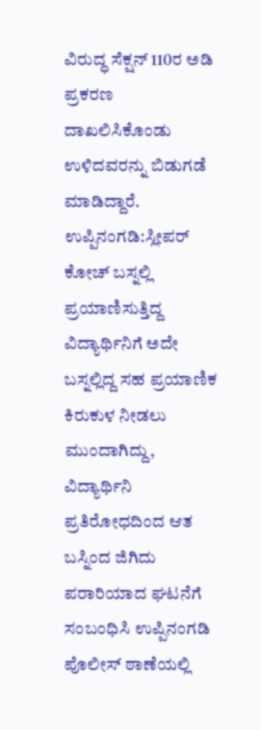ವಿರುದ್ಧ ಸೆಕ್ಷನ್ 110ರ ಅಡಿ ಪ್ರಕರಣ ದಾಖಲಿಸಿಕೊಂಡು ಉಳಿದವರನ್ನು ಬಿಡುಗಡೆ ಮಾಡಿದ್ದಾರೆ.
ಉಪ್ಪಿನಂಗಡಿ:ಸ್ಲೀಪರ್ ಕೋಚ್ ಬಸ್ನಲ್ಲಿ ಪ್ರಯಾಣಿಸುತ್ತಿದ್ದ ವಿದ್ಯಾರ್ಥಿನಿಗೆ ಅದೇ ಬಸ್ನಲ್ಲಿದ್ದ ಸಹ ಪ್ರಯಾಣಿಕ ಕಿರುಕುಳ ನೀಡಲು ಮುಂದಾಗಿದ್ದು, ವಿದ್ಯಾರ್ಥಿನಿ ಪ್ರತಿರೋಧದಿಂದ ಆತ ಬಸ್ನಿಂದ ಜಿಗಿದು ಪರಾರಿಯಾದ ಘಟನೆಗೆ ಸಂಬಂಧಿಸಿ ಉಪ್ಪಿನಂಗಡಿ ಪೊಲೀಸ್ ಠಾಣೆಯಲ್ಲಿ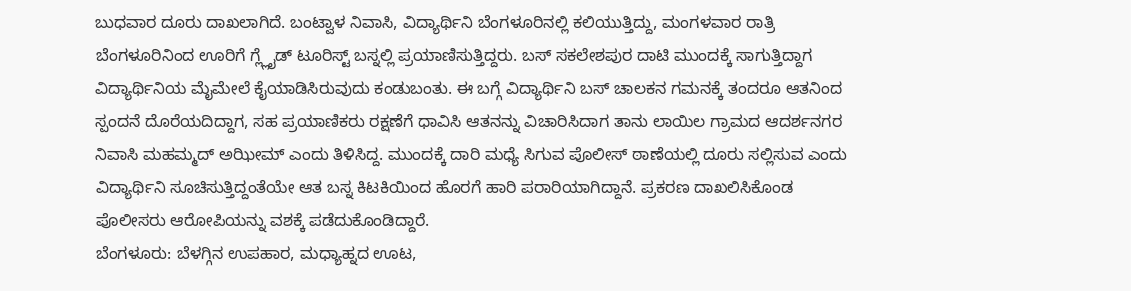ಬುಧವಾರ ದೂರು ದಾಖಲಾಗಿದೆ. ಬಂಟ್ವಾಳ ನಿವಾಸಿ, ವಿದ್ಯಾರ್ಥಿನಿ ಬೆಂಗಳೂರಿನಲ್ಲಿ ಕಲಿಯುತ್ತಿದ್ದು, ಮಂಗಳವಾರ ರಾತ್ರಿ ಬೆಂಗಳೂರಿನಿಂದ ಊರಿಗೆ ಗ್ಲ್ಲೈಡ್ ಟೂರಿಸ್ಟ್ ಬಸ್ನಲ್ಲಿ ಪ್ರಯಾಣಿಸುತ್ತಿದ್ದರು. ಬಸ್ ಸಕಲೇಶಪುರ ದಾಟಿ ಮುಂದಕ್ಕೆ ಸಾಗುತ್ತಿದ್ದಾಗ ವಿದ್ಯಾರ್ಥಿನಿಯ ಮೈಮೇಲೆ ಕೈಯಾಡಿಸಿರುವುದು ಕಂಡುಬಂತು. ಈ ಬಗ್ಗೆ ವಿದ್ಯಾರ್ಥಿನಿ ಬಸ್ ಚಾಲಕನ ಗಮನಕ್ಕೆ ತಂದರೂ ಆತನಿಂದ ಸ್ಪಂದನೆ ದೊರೆಯದಿದ್ದಾಗ, ಸಹ ಪ್ರಯಾಣಿಕರು ರಕ್ಷಣೆಗೆ ಧಾವಿಸಿ ಆತನನ್ನು ವಿಚಾರಿಸಿದಾಗ ತಾನು ಲಾಯಿಲ ಗ್ರಾಮದ ಆದರ್ಶನಗರ ನಿವಾಸಿ ಮಹಮ್ಮದ್ ಅಝೀಮ್ ಎಂದು ತಿಳಿಸಿದ್ದ. ಮುಂದಕ್ಕೆ ದಾರಿ ಮಧ್ಯೆ ಸಿಗುವ ಪೊಲೀಸ್ ಠಾಣೆಯಲ್ಲಿ ದೂರು ಸಲ್ಲಿಸುವ ಎಂದು ವಿದ್ಯಾರ್ಥಿನಿ ಸೂಚಿಸುತ್ತಿದ್ದಂತೆಯೇ ಆತ ಬಸ್ನ ಕಿಟಕಿಯಿಂದ ಹೊರಗೆ ಹಾರಿ ಪರಾರಿಯಾಗಿದ್ದಾನೆ. ಪ್ರಕರಣ ದಾಖಲಿಸಿಕೊಂಡ ಪೊಲೀಸರು ಆರೋಪಿಯನ್ನು ವಶಕ್ಕೆ ಪಡೆದುಕೊಂಡಿದ್ದಾರೆ.
ಬೆಂಗಳೂರು: ಬೆಳಗ್ಗಿನ ಉಪಹಾರ, ಮಧ್ಯಾಹ್ನದ ಊಟ,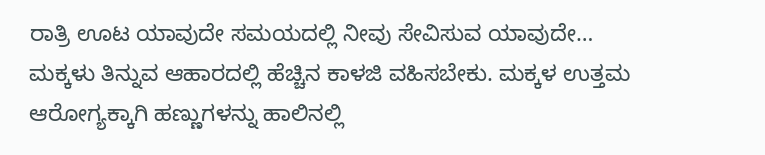ರಾತ್ರಿ ಊಟ ಯಾವುದೇ ಸಮಯದಲ್ಲಿ ನೀವು ಸೇವಿಸುವ ಯಾವುದೇ…
ಮಕ್ಕಳು ತಿನ್ನುವ ಆಹಾರದಲ್ಲಿ ಹೆಚ್ಚಿನ ಕಾಳಜಿ ವಹಿಸಬೇಕು. ಮಕ್ಕಳ ಉತ್ತಮ ಆರೋಗ್ಯಕ್ಕಾಗಿ ಹಣ್ಣುಗಳನ್ನು ಹಾಲಿನಲ್ಲಿ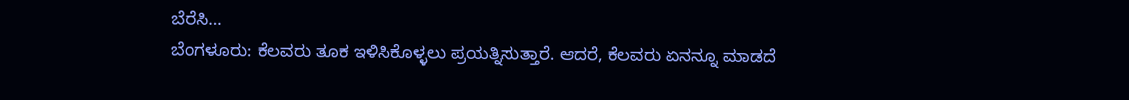ಬೆರೆಸಿ…
ಬೆಂಗಳೂರು: ಕೆಲವರು ತೂಕ ಇಳಿಸಿಕೊಳ್ಳಲು ಪ್ರಯತ್ನಿಸುತ್ತಾರೆ. ಆದರೆ, ಕೆಲವರು ಏನನ್ನೂ ಮಾಡದೆ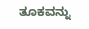ತೂಕವನ್ನು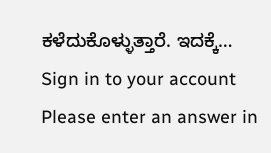ಕಳೆದುಕೊಳ್ಳುತ್ತಾರೆ. ಇದಕ್ಕೆ…
Sign in to your account
Please enter an answer in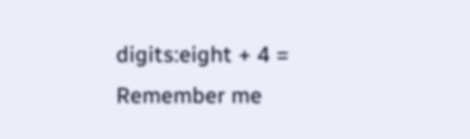digits:eight + 4 =
Remember me